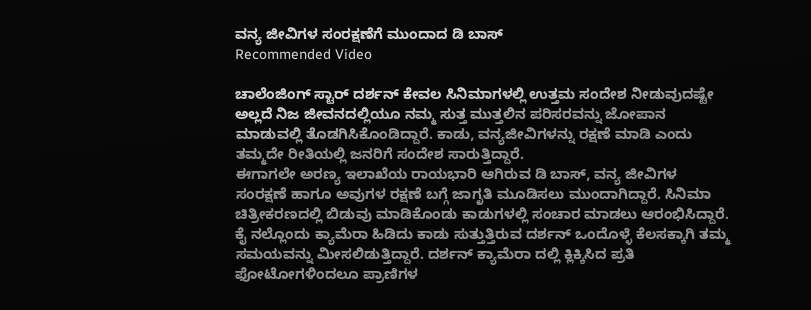ವನ್ಯ ಜೀವಿಗಳ ಸಂರಕ್ಷಣೆಗೆ ಮುಂದಾದ ಡಿ ಬಾಸ್
Recommended Video

ಚಾಲೆಂಜಿಂಗ್ ಸ್ಟಾರ್ ದರ್ಶನ್ ಕೇವಲ ಸಿನಿಮಾಗಳಲ್ಲಿ ಉತ್ತಮ ಸಂದೇಶ ನೀಡುವುದಷ್ಟೇ ಅಲ್ಲದೆ ನಿಜ ಜೀವನದಲ್ಲಿಯೂ ನಮ್ಮ ಸುತ್ತ ಮುತ್ತಲಿನ ಪರಿಸರವನ್ನು ಜೋಪಾನ ಮಾಡುವಲ್ಲಿ ತೊಡಗಿಸಿಕೊಂಡಿದ್ದಾರೆ. ಕಾಡು, ವನ್ಯಜೀವಿಗಳನ್ನು ರಕ್ಷಣೆ ಮಾಡಿ ಎಂದು ತಮ್ಮದೇ ರೀತಿಯಲ್ಲಿ ಜನರಿಗೆ ಸಂದೇಶ ಸಾರುತ್ತಿದ್ದಾರೆ.
ಈಗಾಗಲೇ ಅರಣ್ಯ ಇಲಾಖೆಯ ರಾಯಭಾರಿ ಆಗಿರುವ ಡಿ ಬಾಸ್, ವನ್ಯ ಜೀವಿಗಳ ಸಂರಕ್ಷಣೆ ಹಾಗೂ ಅವುಗಳ ರಕ್ಷಣೆ ಬಗ್ಗೆ ಜಾಗೃತಿ ಮೂಡಿಸಲು ಮುಂದಾಗಿದ್ದಾರೆ. ಸಿನಿಮಾ ಚಿತ್ರೀಕರಣದಲ್ಲಿ ಬಿಡುವು ಮಾಡಿಕೊಂಡು ಕಾಡುಗಳಲ್ಲಿ ಸಂಚಾರ ಮಾಡಲು ಆರಂಭಿಸಿದ್ದಾರೆ.
ಕೈ ನಲ್ಲೊಂದು ಕ್ಯಾಮೆರಾ ಹಿಡಿದು ಕಾಡು ಸುತ್ತುತ್ತಿರುವ ದರ್ಶನ್ ಒಂದೊಳ್ಳೆ ಕೆಲಸಕ್ಕಾಗಿ ತಮ್ಮ ಸಮಯವನ್ನು ಮೀಸಲಿಡುತ್ತಿದ್ದಾರೆ. ದರ್ಶನ್ ಕ್ಯಾಮೆರಾ ದಲ್ಲಿ ಕ್ಲಿಕ್ಕಿಸಿದ ಪ್ರತಿ ಫೋಟೋಗಳಿಂದಲೂ ಪ್ರಾಣಿಗಳ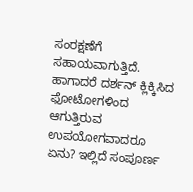ಸಂರಕ್ಷಣೆಗೆ ಸಹಾಯವಾಗುತ್ತಿದೆ. ಹಾಗಾದರೆ ದರ್ಶನ್ ಕ್ಲಿಕ್ಕಿಸಿದ ಫೋಟೋಗಳಿಂದ ಆಗುತ್ತಿರುವ ಉಪಯೋಗವಾದರೂ ಏನು? ಇಲ್ಲಿದೆ ಸಂಪೂರ್ಣ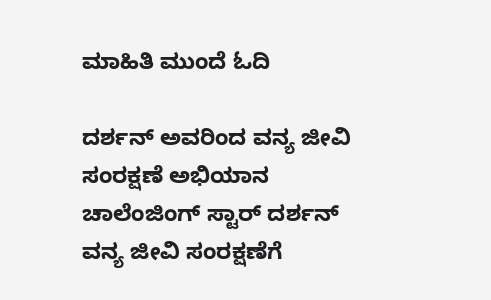ಮಾಹಿತಿ ಮುಂದೆ ಓದಿ

ದರ್ಶನ್ ಅವರಿಂದ ವನ್ಯ ಜೀವಿ ಸಂರಕ್ಷಣೆ ಅಭಿಯಾನ
ಚಾಲೆಂಜಿಂಗ್ ಸ್ಟಾರ್ ದರ್ಶನ್ ವನ್ಯ ಜೀವಿ ಸಂರಕ್ಷಣೆಗೆ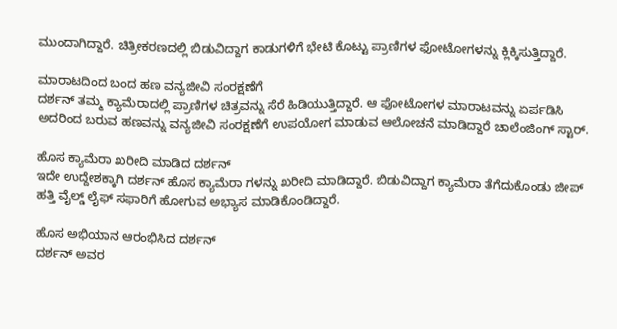ಮುಂದಾಗಿದ್ದಾರೆ. ಚಿತ್ರೀಕರಣದಲ್ಲಿ ಬಿಡುವಿದ್ದಾಗ ಕಾಡುಗಳಿಗೆ ಭೇಟಿ ಕೊಟ್ಟು ಪ್ರಾಣಿಗಳ ಫೋಟೋಗಳನ್ನು ಕ್ಲಿಕ್ಕಿಸುತ್ತಿದ್ದಾರೆ.

ಮಾರಾಟದಿಂದ ಬಂದ ಹಣ ವನ್ಯಜೀವಿ ಸಂರಕ್ಷಣೆಗೆ
ದರ್ಶನ್ ತಮ್ಮ ಕ್ಯಾಮೆರಾದಲ್ಲಿ ಪ್ರಾಣಿಗಳ ಚಿತ್ರವನ್ನು ಸೆರೆ ಹಿಡಿಯುತ್ತಿದ್ದಾರೆ. ಆ ಫೋಟೋಗಳ ಮಾರಾಟವನ್ನು ಏರ್ಪಡಿಸಿ ಅದರಿಂದ ಬರುವ ಹಣವನ್ನು ವನ್ಯಜೀವಿ ಸಂರಕ್ಷಣೆಗೆ ಉಪಯೋಗ ಮಾಡುವ ಆಲೋಚನೆ ಮಾಡಿದ್ದಾರೆ ಚಾಲೆಂಜಿಂಗ್ ಸ್ಟಾರ್.

ಹೊಸ ಕ್ಯಾಮೆರಾ ಖರೀದಿ ಮಾಡಿದ ದರ್ಶನ್
ಇದೇ ಉದ್ದೇಶಕ್ಕಾಗಿ ದರ್ಶನ್ ಹೊಸ ಕ್ಯಾಮೆರಾ ಗಳನ್ನು ಖರೀದಿ ಮಾಡಿದ್ದಾರೆ. ಬಿಡುವಿದ್ದಾಗ ಕ್ಯಾಮೆರಾ ತೆಗೆದುಕೊಂಡು ಜೀಪ್ ಹತ್ತಿ ವೈಲ್ಡ್ ಲೈಫ್ ಸಫಾರಿಗೆ ಹೋಗುವ ಅಭ್ಯಾಸ ಮಾಡಿಕೊಂಡಿದ್ದಾರೆ.

ಹೊಸ ಅಭಿಯಾನ ಆರಂಭಿಸಿದ ದರ್ಶನ್
ದರ್ಶನ್ ಅವರ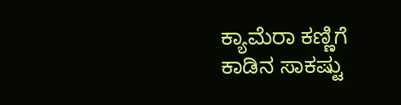ಕ್ಯಾಮೆರಾ ಕಣ್ಣಿಗೆ ಕಾಡಿನ ಸಾಕಷ್ಟು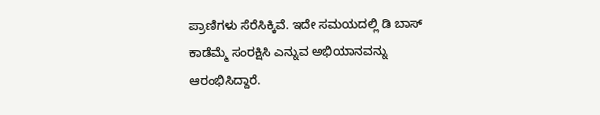ಪ್ರಾಣಿಗಳು ಸೆರೆಸಿಕ್ಕಿವೆ. ಇದೇ ಸಮಯದಲ್ಲಿ ಡಿ ಬಾಸ್ ಕಾಡೆಮ್ಮೆ ಸಂರಕ್ಷಿಸಿ ಎನ್ನುವ ಅಭಿಯಾನವನ್ನು ಆರಂಭಿಸಿದ್ದಾರೆ.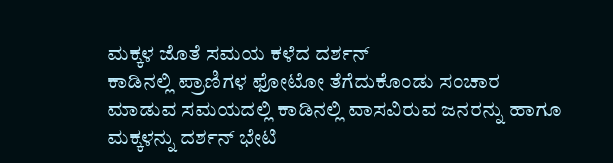ಮಕ್ಕಳ ಜೊತೆ ಸಮಯ ಕಳೆದ ದರ್ಶನ್
ಕಾಡಿನಲ್ಲಿ ಪ್ರಾಣಿಗಳ ಫೋಟೋ ತೆಗೆದುಕೊಂಡು ಸಂಚಾರ ಮಾಡುವ ಸಮಯದಲ್ಲಿ ಕಾಡಿನಲ್ಲಿ ವಾಸವಿರುವ ಜನರನ್ನು ಹಾಗೂ ಮಕ್ಕಳನ್ನು ದರ್ಶನ್ ಭೇಟಿ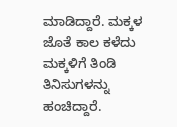ಮಾಡಿದ್ದಾರೆ. ಮಕ್ಕಳ ಜೊತೆ ಕಾಲ ಕಳೆದು ಮಕ್ಕಳಿಗೆ ತಿಂಡಿ ತಿನಿಸುಗಳನ್ನು ಹಂಚಿದ್ದಾರೆ.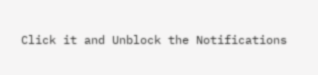Click it and Unblock the Notifications